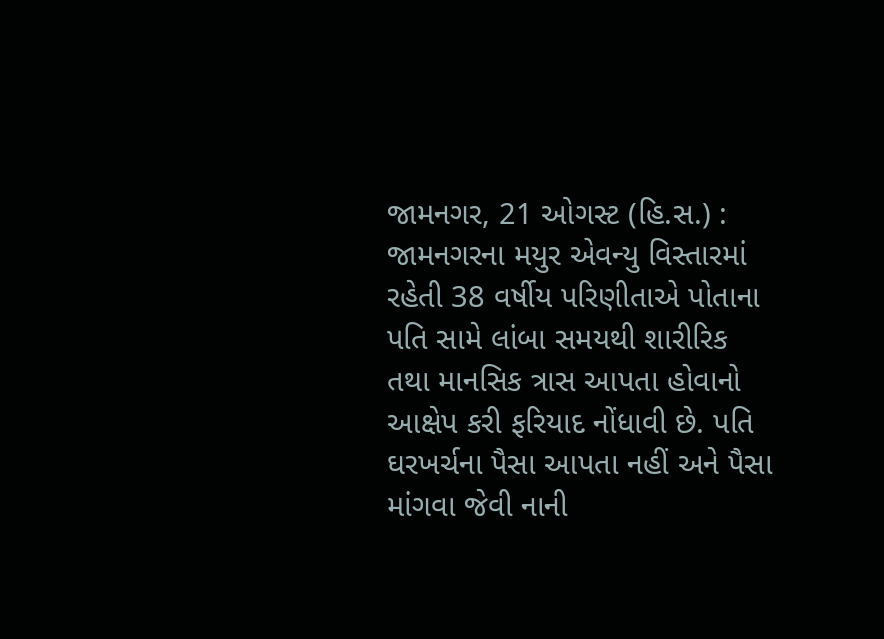જામનગર, 21 ઓગસ્ટ (હિ.સ.) :
જામનગરના મયુર એવન્યુ વિસ્તારમાં રહેતી 38 વર્ષીય પરિણીતાએ પોતાના પતિ સામે લાંબા સમયથી શારીરિક તથા માનસિક ત્રાસ આપતા હોવાનો આક્ષેપ કરી ફરિયાદ નોંધાવી છે. પતિ ઘરખર્ચના પૈસા આપતા નહીં અને પૈસા માંગવા જેવી નાની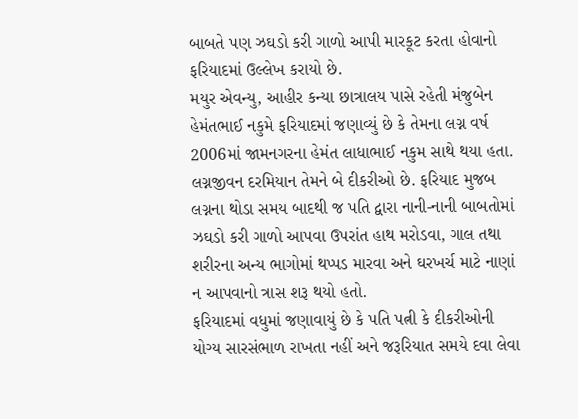બાબતે પણ ઝઘડો કરી ગાળો આપી મારકૂટ કરતા હોવાનો ફરિયાદમાં ઉલ્લેખ કરાયો છે.
મયુર એવન્યુ, આહીર કન્યા છાત્રાલય પાસે રહેતી મંજુબેન હેમંતભાઈ નકુમે ફરિયાદમાં જણાવ્યું છે કે તેમના લગ્ન વર્ષ 2006માં જામનગરના હેમંત લાધાભાઈ નકુમ સાથે થયા હતા. લગ્નજીવન દરમિયાન તેમને બે દીકરીઓ છે. ફરિયાદ મુજબ લગ્નના થોડા સમય બાદથી જ પતિ દ્વારા નાની-નાની બાબતોમાં ઝઘડો કરી ગાળો આપવા ઉપરાંત હાથ મરોડવા, ગાલ તથા શરીરના અન્ય ભાગોમાં થપ્પડ મારવા અને ઘરખર્ચ માટે નાણાં ન આપવાનો ત્રાસ શરૂ થયો હતો.
ફરિયાદમાં વધુમાં જણાવાયું છે કે પતિ પત્ની કે દીકરીઓની યોગ્ય સારસંભાળ રાખતા નહીં અને જરૂરિયાત સમયે દવા લેવા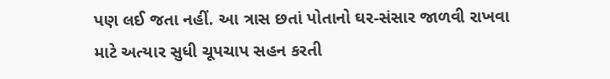પણ લઈ જતા નહીં. આ ત્રાસ છતાં પોતાનો ઘર-સંસાર જાળવી રાખવા માટે અત્યાર સુધી ચૂપચાપ સહન કરતી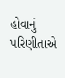હોવાનું પરિણીતાએ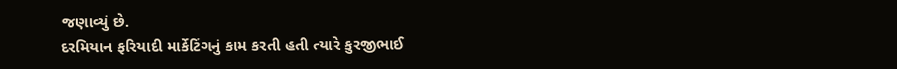જણાવ્યું છે.
દરમિયાન ફરિયાદી માર્કેટિંગનું કામ કરતી હતી ત્યારે કુરજીભાઈ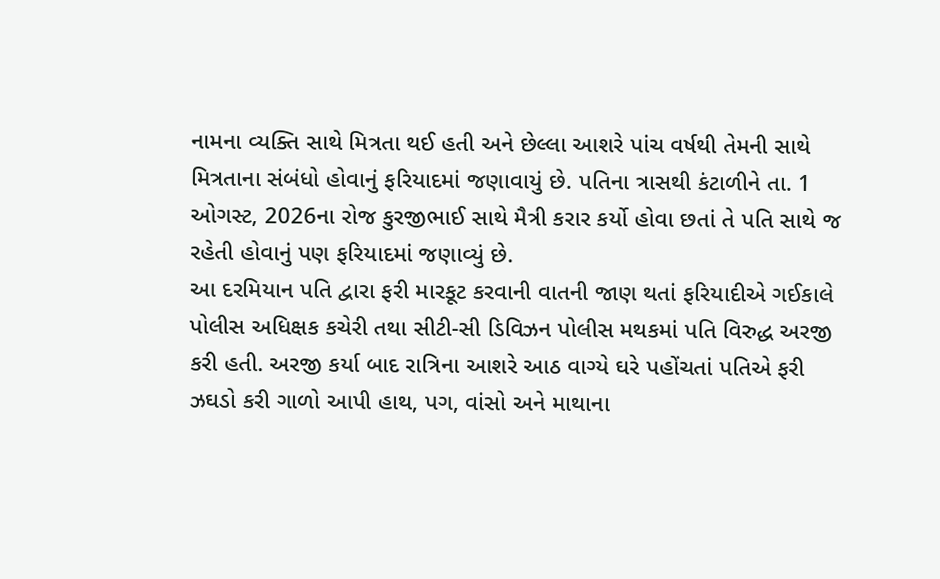નામના વ્યક્તિ સાથે મિત્રતા થઈ હતી અને છેલ્લા આશરે પાંચ વર્ષથી તેમની સાથે મિત્રતાના સંબંધો હોવાનું ફરિયાદમાં જણાવાયું છે. પતિના ત્રાસથી કંટાળીને તા. 1 ઓગસ્ટ, 2026ના રોજ કુરજીભાઈ સાથે મૈત્રી કરાર કર્યો હોવા છતાં તે પતિ સાથે જ રહેતી હોવાનું પણ ફરિયાદમાં જણાવ્યું છે.
આ દરમિયાન પતિ દ્વારા ફરી મારકૂટ કરવાની વાતની જાણ થતાં ફરિયાદીએ ગઈકાલે પોલીસ અધિક્ષક કચેરી તથા સીટી-સી ડિવિઝન પોલીસ મથકમાં પતિ વિરુદ્ધ અરજી કરી હતી. અરજી કર્યા બાદ રાત્રિના આશરે આઠ વાગ્યે ઘરે પહોંચતાં પતિએ ફરી ઝઘડો કરી ગાળો આપી હાથ, પગ, વાંસો અને માથાના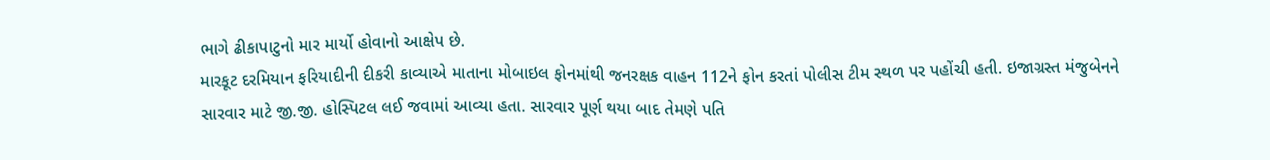ભાગે ઢીકાપાટુનો માર માર્યો હોવાનો આક્ષેપ છે.
મારકૂટ દરમિયાન ફરિયાદીની દીકરી કાવ્યાએ માતાના મોબાઇલ ફોનમાંથી જનરક્ષક વાહન 112ને ફોન કરતાં પોલીસ ટીમ સ્થળ પર પહોંચી હતી. ઇજાગ્રસ્ત મંજુબેનને સારવાર માટે જી.જી. હોસ્પિટલ લઈ જવામાં આવ્યા હતા. સારવાર પૂર્ણ થયા બાદ તેમણે પતિ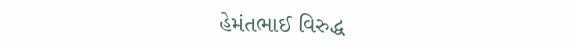હેમંતભાઈ વિરુદ્ધ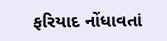ફરિયાદ નોંધાવતાં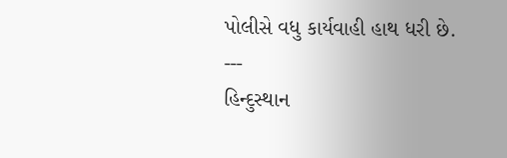પોલીસે વધુ કાર્યવાહી હાથ ધરી છે.
---
હિન્દુસ્થાન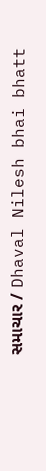સમાચાર / Dhaval Nilesh bhai bhatt